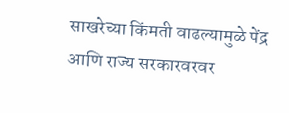साखरेच्या किंमती वाढल्यामुळे पेंद्र आणि राज्य सरकारवरवर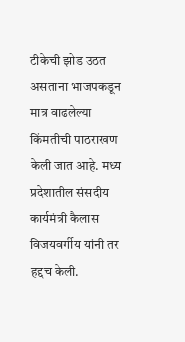टीकेची झोड उठत असताना भाजपकडून मात्र वाढलेल्या किंमतीची पाठराखण केली जात आहे. मध्य प्रदेशातील संसदीय कार्यमंत्री कैलास विजयवर्गीय यांनी तर हद्दच केली.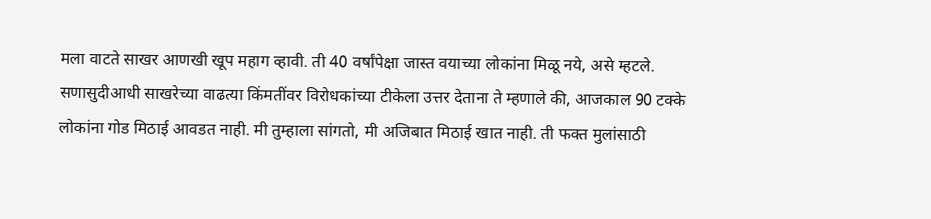मला वाटते साखर आणखी खूप महाग व्हावी. ती 40 वर्षांपेक्षा जास्त वयाच्या लोकांना मिळू नये, असे म्हटले.
सणासुदीआधी साखरेच्या वाढत्या किंमतींवर विरोधकांच्या टीकेला उत्तर देताना ते म्हणाले की, आजकाल 90 टक्के लोकांना गोड मिठाई आवडत नाही. मी तुम्हाला सांगतो, मी अजिबात मिठाई खात नाही. ती फक्त मुलांसाठी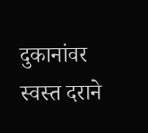दुकानांवर स्वस्त दराने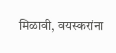मिळावी, वयस्करांना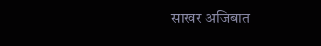साखर अजिबात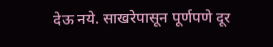देऊ नये. साखरेपासून पूर्णपणे दूर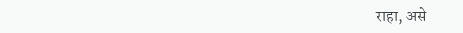राहा, असे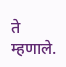ते म्हणाले.